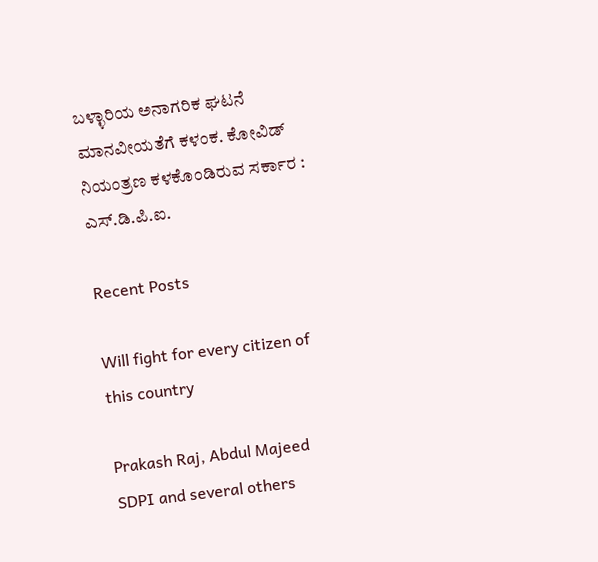ಬಳ್ಳಾರಿಯ ಅನಾಗರಿಕ ಘಟನೆ ಮಾನವೀಯತೆಗೆ ಕಳಂಕ. ಕೋವಿಡ್ ನಿಯಂತ್ರಣ ಕಳಕೊಂಡಿರುವ ಸರ್ಕಾರ : ಎಸ್.ಡಿ.ಪಿ.ಐ.

Recent Posts

Will fight for every citizen of this country

Prakash Raj, Abdul Majeed SDPI and several others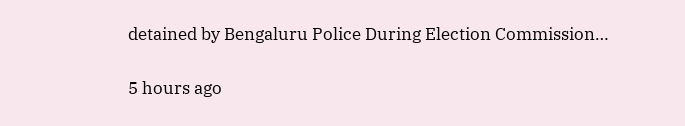detained by Bengaluru Police During Election Commission…

5 hours ago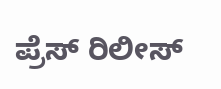ಪ್ರೆಸ್ ರಿಲೀಸ್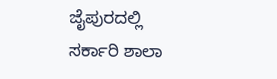ಜೈಪುರದಲ್ಲಿ ಸರ್ಕಾರಿ ಶಾಲಾ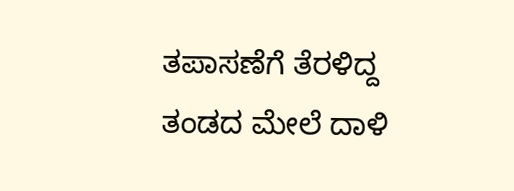ತಪಾಸಣೆಗೆ ತೆರಳಿದ್ದ ತಂಡದ ಮೇಲೆ ದಾಳಿ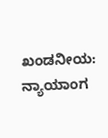ಖಂಡನೀಯ: ನ್ಯಾಯಾಂಗ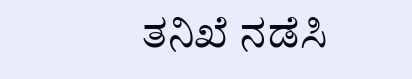ತನಿಖೆ ನಡೆಸಿ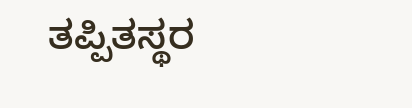ತಪ್ಪಿತಸ್ಥರ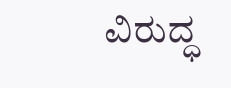ವಿರುದ್ಧ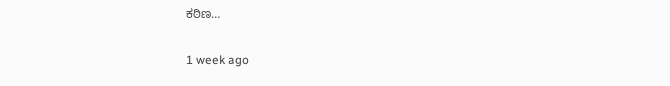ಕಠಿಣ…

1 week ago